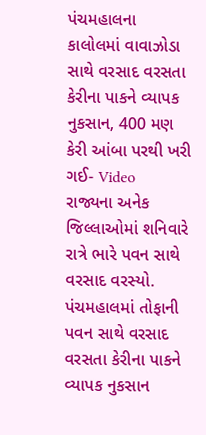પંચમહાલના કાલોલમાં વાવાઝોડા સાથે વરસાદ વરસતા કેરીના પાકને વ્યાપક નુકસાન, 400 મણ કેરી આંબા પરથી ખરી ગઈ- Video
રાજ્યના અનેક જિલ્લાઓમાં શનિવારે રાત્રે ભારે પવન સાથે વરસાદ વરસ્યો. પંચમહાલમાં તોફાની પવન સાથે વરસાદ વરસતા કેરીના પાકને વ્યાપક નુકસાન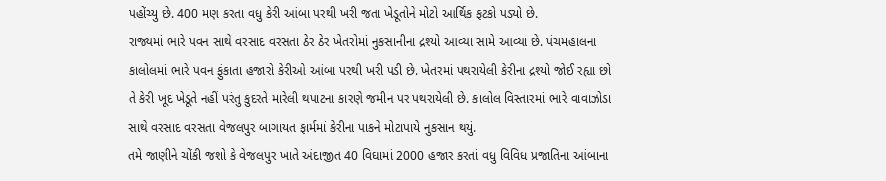પહોંચ્યુ છે. 400 મણ કરતા વધુ કેરી આંબા પરથી ખરી જતા ખેડૂતોને મોટો આર્થિક ફટકો પડ્યો છે.
રાજ્યમાં ભારે પવન સાથે વરસાદ વરસતા ઠેર ઠેર ખેતરોમાં નુકસાનીના દ્રશ્યો આવ્યા સામે આવ્યા છે. પંચમહાલના કાલોલમાં ભારે પવન ફુંકાતા હજારો કેરીઓ આંબા પરથી ખરી પડી છે. ખેતરમાં પથરાયેલી કેરીના દ્રશ્યો જોઈ રહ્યા છો તે કેરી ખૂદ ખેડૂતે નહીં પરંતુ કુદરતે મારેલી થપાટના કારણે જમીન પર પથરાયેલી છે. કાલોલ વિસ્તારમાં ભારે વાવાઝોડા સાથે વરસાદ વરસતા વેજલપુર બાગાયત ફાર્મમાં કેરીના પાકને મોટાપાયે નુકસાન થયું.
તમે જાણીને ચોંકી જશો કે વેજલપુર ખાતે અંદાજીત 40 વિઘામાં 2000 હજાર કરતાં વધુ વિવિધ પ્રજાતિના આંબાના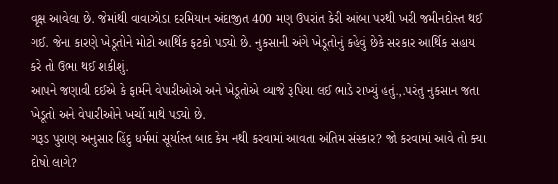વૃક્ષ આવેલા છે. જેમાંથી વાવાઝોડા દરમિયાન અંદાજીત 400 મણ ઉપરાંત કેરી આંબા પરથી ખરી જમીનદોસ્ત થઈ ગઈ. જેના કારણે ખેડૂતોને મોટો આર્થિક ફટકો પડ્યો છે. નુકસાની અંગે ખેડૂતોનું કહેવું છેકે સરકાર આર્થિક સહાય કરે તો ઉભા થઈ શકીશું.
આપને જણાવી દઈએ કે ફાર્મને વેપારીઓએ અને ખેડૂતોએ વ્યાજે રૂપિયા લઈ ભાડે રાખ્યું હતું.,.પરંતુ નુકસાન જતા ખેડૂતો અને વેપારીઓને ખર્ચો માથે પડ્યો છે.
ગરૂડ પુરાણ અનુસાર હિંદુ ધર્મમાં સૂર્યાસ્ત બાદ કેમ નથી કરવામાં આવતા અંતિમ સંસ્કાર? જો કરવામાં આવે તો ક્યા દોષો લાગે?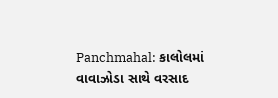Panchmahal: કાલોલમાં વાવાઝોડા સાથે વરસાદ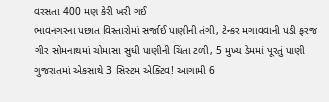વરસતા 400 મણ કેરી ખરી ગઈ
ભાવનગરના પછાત વિસ્તારોમાં સર્જાઈ પાણીની તંગી, ટેન્કર મગાવવાની પડી ફરજ
ગીર સોમનાથમાં ચોમાસા સુધી પાણીની ચિંતા ટળી, 5 મુખ્ય ડેમમાં પૂરતું પાણી
ગુજરાતમાં એકસાથે 3 સિસ્ટમ એક્ટિવ! આગામી 6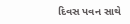દિવસ પવન સાથે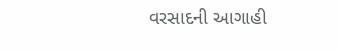વરસાદની આગાહી